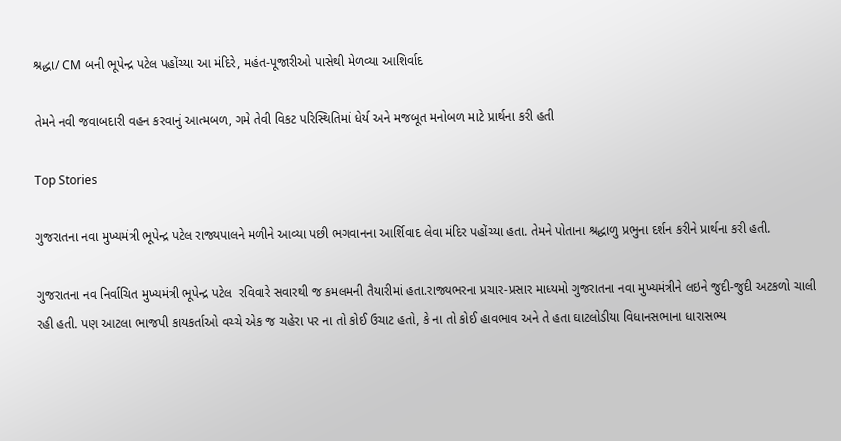શ્રદ્ધા/ CM બની ભૂપેન્દ્ર પટેલ પહોંચ્યા આ મંદિરે, મહંત-પૂજારીઓ પાસેથી મેળવ્યા આશિર્વાદ

તેમને નવી જવાબદારી વહન કરવાનું આત્મબળ, ગમે તેવી વિકટ પરિસ્થિતિમાં ધેર્ય અને મજબૂત મનોબળ માટે પ્રાર્થના કરી હતી

Top Stories

ગુજરાતના નવા મુખ્યમંત્રી ભૂપેન્દ્ર પટેલ રાજ્યપાલને મળીને આવ્યા પછી ભગવાનના આર્શિવાદ લેવા મંદિર પહોંચ્યા હતા. તેમને પોતાના શ્રદ્ધાળુ પ્રભુના દર્શન કરીને પ્રાર્થના કરી હતી.

ગુજરાતના નવ નિર્વાચિત મુખ્યમંત્રી ભૂપેન્દ્ર પટેલ  રવિવારે સવારથી જ કમલમની તૈયારીમાં હતા.રાજ્યભરના પ્રચાર-પ્રસાર માધ્યમો ગુજરાતના નવા મુખ્યમંત્રીને લઇને જુદી-જુદી અટકળો ચાલી રહી હતી. પણ આટલા ભાજપી કાયકર્તાઓ વચ્ચે એક જ ચહેરા પર ના તો કોઈ ઉચાટ હતો, કે ના તો કોઈ હાવભાવ અને તે હતા ઘાટલોડીયા વિધાનસભાના ધારાસભ્ય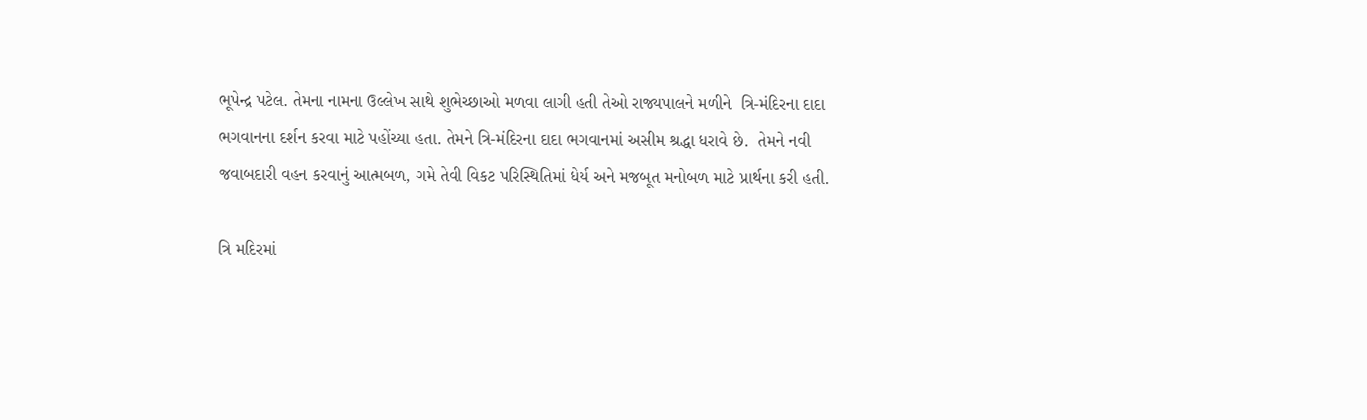ભૂપેન્દ્ર પટેલ. તેમના નામના ઉલ્લેખ સાથે શુભેચ્છાઓ મળવા લાગી હતી તેઓ રાજ્યપાલને મળીને  ત્રિ-મંદિરના દાદા ભગવાનના દર્શન કરવા માટે પહોંચ્યા હતા. તેમને ત્રિ-મંદિરના દાદા ભગવાનમાં અસીમ શ્રદ્ધા ધરાવે છે.  તેમને નવી જવાબદારી વહન કરવાનું આત્મબળ, ગમે તેવી વિકટ પરિસ્થિતિમાં ધેર્ય અને મજબૂત મનોબળ માટે પ્રાર્થના કરી હતી.

ત્રિ મદિરમાં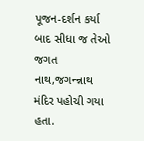પૂજન-દર્શન કર્યા બાદ સીધા જ તેઓ જગત નાથ,જગન્ન્નાથ મંદિર પહોચી ગયા હતા.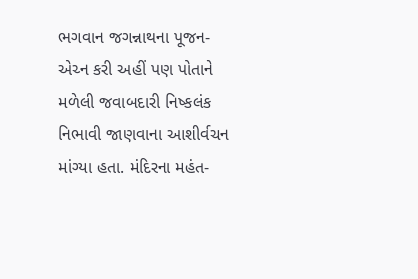ભગવાન જગન્નાથના પૂજન-એચ્ન કરી અહીં પણ પોતાને મળેલી જવાબદારી નિષ્કલંક નિભાવી જાણવાના આશીર્વચન માંગ્યા હતા. મંદિરના મહંત-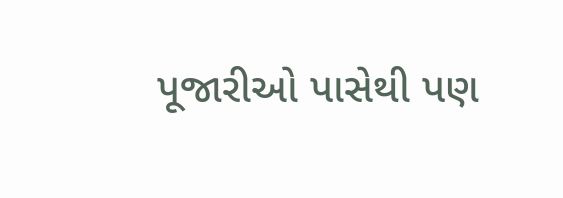પૂજારીઓ પાસેથી પણ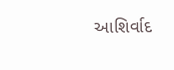આશિર્વાદ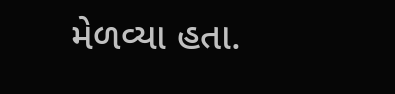મેળવ્યા હતા.